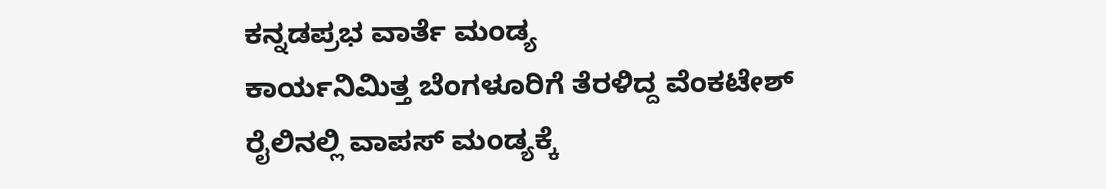ಕನ್ನಡಪ್ರಭ ವಾರ್ತೆ ಮಂಡ್ಯ
ಕಾರ್ಯನಿಮಿತ್ತ ಬೆಂಗಳೂರಿಗೆ ತೆರಳಿದ್ದ ವೆಂಕಟೇಶ್ ರೈಲಿನಲ್ಲಿ ವಾಪಸ್ ಮಂಡ್ಯಕ್ಕೆ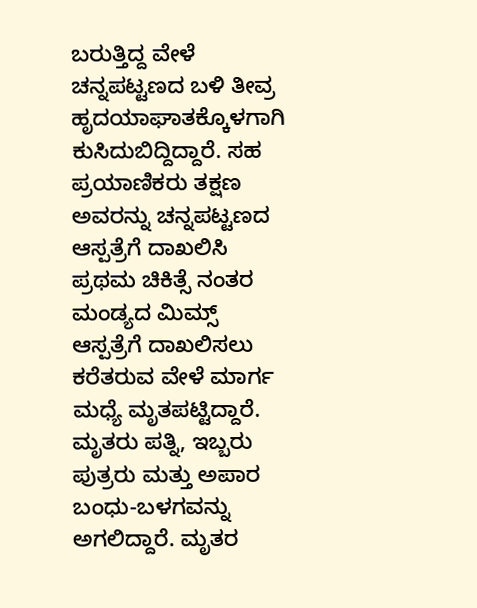ಬರುತ್ತಿದ್ದ ವೇಳೆ ಚನ್ನಪಟ್ಟಣದ ಬಳಿ ತೀವ್ರ ಹೃದಯಾಘಾತಕ್ಕೊಳಗಾಗಿ ಕುಸಿದುಬಿದ್ದಿದ್ದಾರೆ. ಸಹ ಪ್ರಯಾಣಿಕರು ತಕ್ಷಣ ಅವರನ್ನು ಚನ್ನಪಟ್ಟಣದ ಆಸ್ಪತ್ರೆಗೆ ದಾಖಲಿಸಿ ಪ್ರಥಮ ಚಿಕಿತ್ಸೆ ನಂತರ ಮಂಡ್ಯದ ಮಿಮ್ಸ್ ಆಸ್ಪತ್ರೆಗೆ ದಾಖಲಿಸಲು ಕರೆತರುವ ವೇಳೆ ಮಾರ್ಗ ಮಧ್ಯೆ ಮೃತಪಟ್ಟಿದ್ದಾರೆ.
ಮೃತರು ಪತ್ನಿ, ಇಬ್ಬರು ಪುತ್ರರು ಮತ್ತು ಅಪಾರ ಬಂಧು-ಬಳಗವನ್ನು ಅಗಲಿದ್ದಾರೆ. ಮೃತರ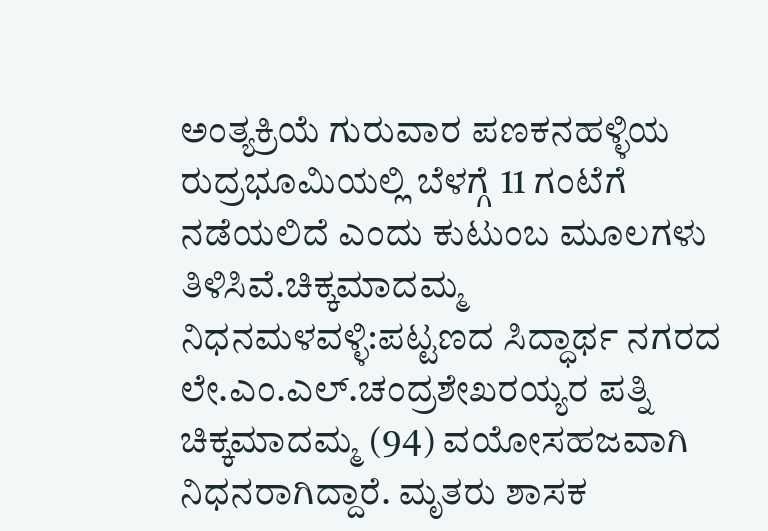ಅಂತ್ಯಕ್ರಿಯೆ ಗುರುವಾರ ಪಣಕನಹಳ್ಳಿಯ ರುದ್ರಭೂಮಿಯಲ್ಲಿ ಬೆಳಗ್ಗೆ 11 ಗಂಟೆಗೆ ನಡೆಯಲಿದೆ ಎಂದು ಕುಟುಂಬ ಮೂಲಗಳು ತಿಳಿಸಿವೆ.ಚಿಕ್ಕಮಾದಮ್ಮ ನಿಧನಮಳವಳ್ಳಿ:ಪಟ್ಟಣದ ಸಿದ್ಧಾರ್ಥ ನಗರದ ಲೇ.ಎಂ.ಎಲ್.ಚಂದ್ರಶೇಖರಯ್ಯರ ಪತ್ನಿ ಚಿಕ್ಕಮಾದಮ್ಮ (94) ವಯೋಸಹಜವಾಗಿ ನಿಧನರಾಗಿದ್ದಾರೆ. ಮೃತರು ಶಾಸಕ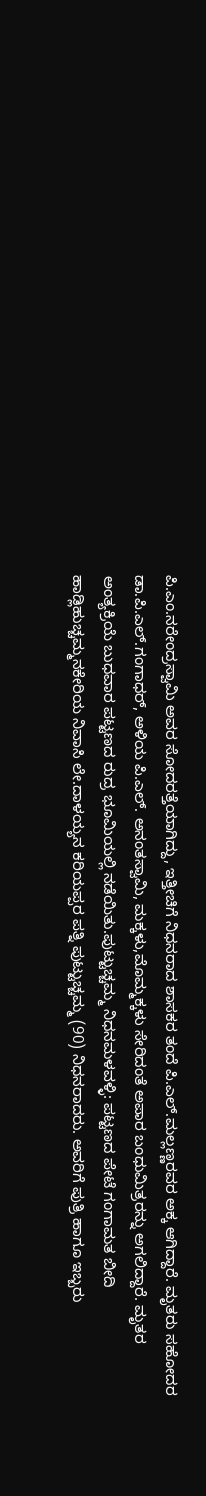ಪಿ.ಎಂ.ನರೇಂದ್ರಸ್ವಾಮಿ ಅವರ ಸೋದರತ್ತೆಯಾಗಿದ್ದು, ಇತ್ತೀಚಿಗೆ ನಿಧನರಾದ ಶಾಸಕರ ತಂದೆ ಪಿ.ಎಲ್.ಮಲ್ಲಣ್ಣರವರ ಅಕ್ಕ ಆಗಿದ್ದಾರೆ. ಮೃತರು ಸಹೋದರ ಡಾ.ಪಿ.ಎಲ್.ಗಂಗಾಧರ್, ಅಳಿಯ ಪಿ.ಎಲ್. ಅನಂತಸ್ವಾಮಿ, ಮಕ್ಕಳು,ಮೊಮ್ಮಕ್ಕಳು ಸೇರಿದಂತೆ ಅಪಾರ ಬಂಧುಮಿತ್ರರನ್ನು ಅಗಲಿದ್ದಾರೆ. ಮೃತರ ಅಂತ್ಯಕ್ರಿಯೆ ಬುಧವಾರ ಪಟ್ಟಣದ ರುದ್ರ ಭೂಮಿಯಲ್ಲಿ ನಡೆಯಿತು.ಪುಟ್ಟುಚ್ಚಮ್ಮ ನಿಧನಮಳವಳ್ಳಿ: ಪಟ್ಟಣದ ಪೇಟೆ ಗಂಗಾಮತ ಬೀದಿ ಹಾಡ್ಲಿಹುಚ್ಚಮ್ಮನಕೇರಿಯ ನಿವಾಸಿ ಲೇ.ದಾಳಯ್ಯನ ಕರಿಯಪ್ಪರ ಪತ್ನಿ ಪುಟ್ಟುಚ್ಚಮ್ಮ (90) ನಿಧನರಾದರು. ಅವರಿಗೆ ಪುತ್ರಿ ಹಾಗೂ ಇಬ್ಬರು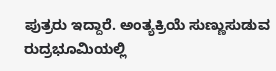ಪುತ್ರರು ಇದ್ದಾರೆ. ಅಂತ್ಯಕ್ರಿಯೆ ಸುಣ್ಣುಸುಡುವ ರುದ್ರಭೂಮಿಯಲ್ಲಿ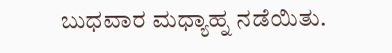ಬುಧವಾರ ಮಧ್ಯಾಹ್ನ ನಡೆಯಿತು.